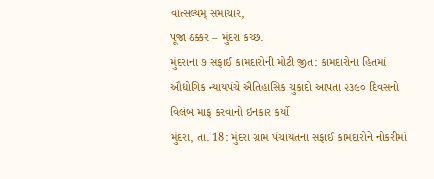વાત્સલ્યમ્ સમાચાર,
પૂજા ઠક્કર – મુંદરા કચ્છ.
મુંદરાના ૭ સફાઈ કામદારોની મોટી જીત: કામદારોના હિતમાં ઔદ્યોગિક ન્યાયપંચે ઐતિહાસિક ચુકાદો આપતા ૨૩૯૦ દિવસનો વિલંબ માફ કરવાનો ઇનકાર કર્યો
મુંદરા, તા. 18: મુંદરા ગ્રામ પંચાયતના સફાઈ કામદારોને નોકરીમાં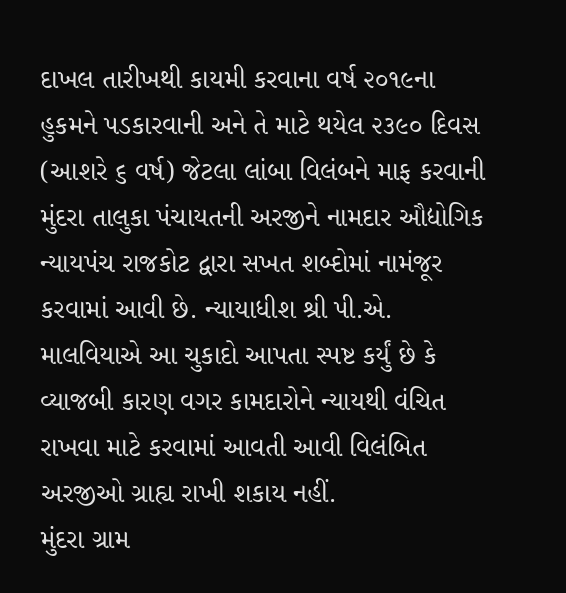દાખલ તારીખથી કાયમી કરવાના વર્ષ ૨૦૧૯ના હુકમને પડકારવાની અને તે માટે થયેલ ૨૩૯૦ દિવસ (આશરે ૬ વર્ષ) જેટલા લાંબા વિલંબને માફ કરવાની મુંદરા તાલુકા પંચાયતની અરજીને નામદાર ઔદ્યોગિક ન્યાયપંચ રાજકોટ દ્વારા સખત શબ્દોમાં નામંજૂર કરવામાં આવી છે. ન્યાયાધીશ શ્રી પી.એ. માલવિયાએ આ ચુકાદો આપતા સ્પષ્ટ કર્યું છે કે વ્યાજબી કારણ વગર કામદારોને ન્યાયથી વંચિત રાખવા માટે કરવામાં આવતી આવી વિલંબિત અરજીઓ ગ્રાહ્ય રાખી શકાય નહીં.
મુંદરા ગ્રામ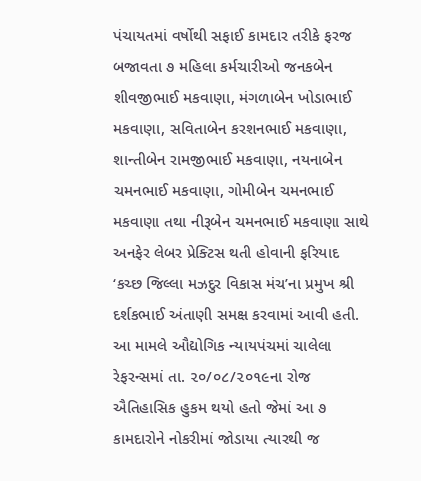પંચાયતમાં વર્ષોથી સફાઈ કામદાર તરીકે ફરજ બજાવતા ૭ મહિલા કર્મચારીઓ જનકબેન શીવજીભાઈ મકવાણા, મંગળાબેન ખોડાભાઈ મકવાણા, સવિતાબેન કરશનભાઈ મકવાણા, શાન્તીબેન રામજીભાઈ મકવાણા, નયનાબેન ચમનભાઈ મકવાણા, ગોમીબેન ચમનભાઈ મકવાણા તથા નીરૂબેન ચમનભાઈ મકવાણા સાથે અનફેર લેબર પ્રેક્ટિસ થતી હોવાની ફરિયાદ ‘કચ્છ જિલ્લા મઝદુર વિકાસ મંચ’ના પ્રમુખ શ્રી દર્શકભાઈ અંતાણી સમક્ષ કરવામાં આવી હતી. આ મામલે ઔદ્યોગિક ન્યાયપંચમાં ચાલેલા રેફરન્સમાં તા. ૨૦/૦૮/૨૦૧૯ના રોજ ઐતિહાસિક હુકમ થયો હતો જેમાં આ ૭ કામદારોને નોકરીમાં જોડાયા ત્યારથી જ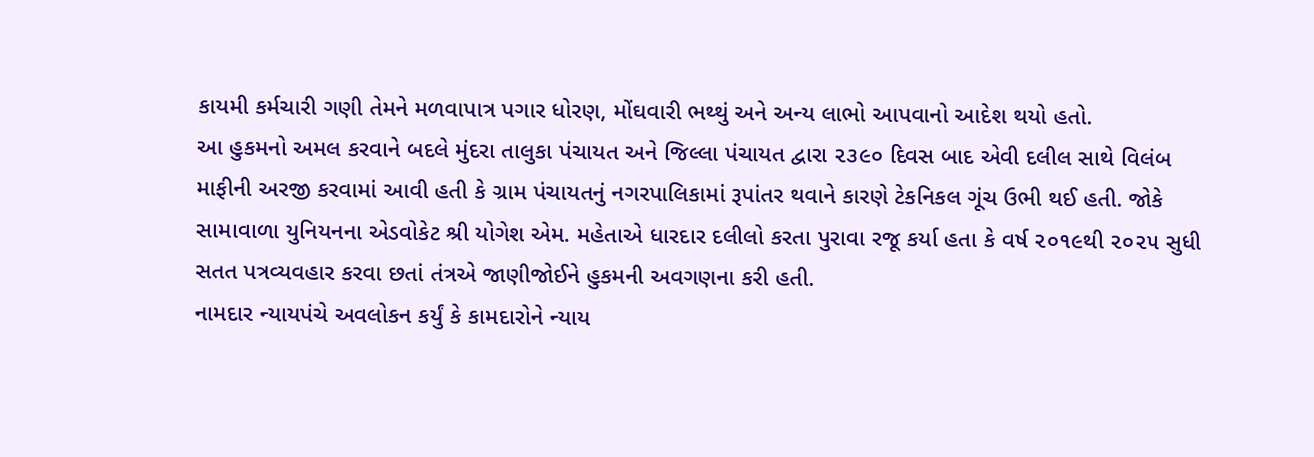કાયમી કર્મચારી ગણી તેમને મળવાપાત્ર પગાર ધોરણ, મોંઘવારી ભથ્થું અને અન્ય લાભો આપવાનો આદેશ થયો હતો.
આ હુકમનો અમલ કરવાને બદલે મુંદરા તાલુકા પંચાયત અને જિલ્લા પંચાયત દ્વારા ૨૩૯૦ દિવસ બાદ એવી દલીલ સાથે વિલંબ માફીની અરજી કરવામાં આવી હતી કે ગ્રામ પંચાયતનું નગરપાલિકામાં રૂપાંતર થવાને કારણે ટેકનિકલ ગૂંચ ઉભી થઈ હતી. જોકે સામાવાળા યુનિયનના એડવોકેટ શ્રી યોગેશ એમ. મહેતાએ ધારદાર દલીલો કરતા પુરાવા રજૂ કર્યા હતા કે વર્ષ ૨૦૧૯થી ૨૦૨૫ સુધી સતત પત્રવ્યવહાર કરવા છતાં તંત્રએ જાણીજોઈને હુકમની અવગણના કરી હતી.
નામદાર ન્યાયપંચે અવલોકન કર્યું કે કામદારોને ન્યાય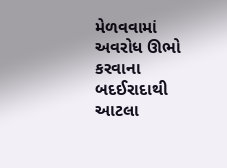મેળવવામાં અવરોધ ઊભો કરવાના બદઈરાદાથી આટલા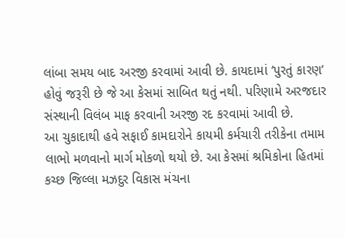લાંબા સમય બાદ અરજી કરવામાં આવી છે. કાયદામાં ‘પુરતું કારણ’ હોવું જરૂરી છે જે આ કેસમાં સાબિત થતું નથી. પરિણામે અરજદાર સંસ્થાની વિલંબ માફ કરવાની અરજી રદ કરવામાં આવી છે.
આ ચુકાદાથી હવે સફાઈ કામદારોને કાયમી કર્મચારી તરીકેના તમામ લાભો મળવાનો માર્ગ મોકળો થયો છે. આ કેસમાં શ્રમિકોના હિતમાં કચ્છ જિલ્લા મઝદુર વિકાસ મંચના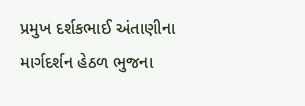પ્રમુખ દર્શકભાઈ અંતાણીના માર્ગદર્શન હેઠળ ભુજના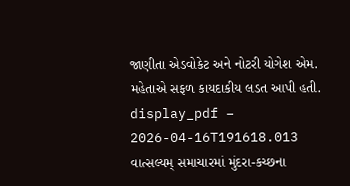જાણીતા એડવોકેટ અને નોટરી યોગેશ એમ. મહેતાએ સફળ કાયદાકીય લડત આપી હતી.
display_pdf – 2026-04-16T191618.013
વાત્સલ્યમ્ સમાચારમાં મુંદરા-કચ્છના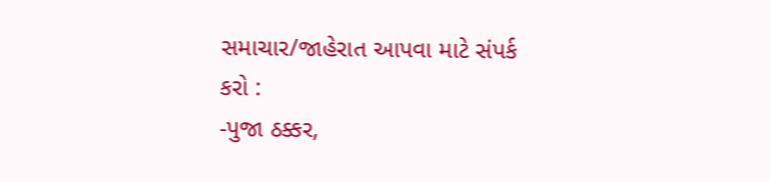સમાચાર/જાહેરાત આપવા માટે સંપર્ક કરો :
-પુજા ઠક્કર,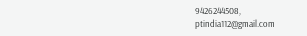9426244508,
ptindia112@gmail.com